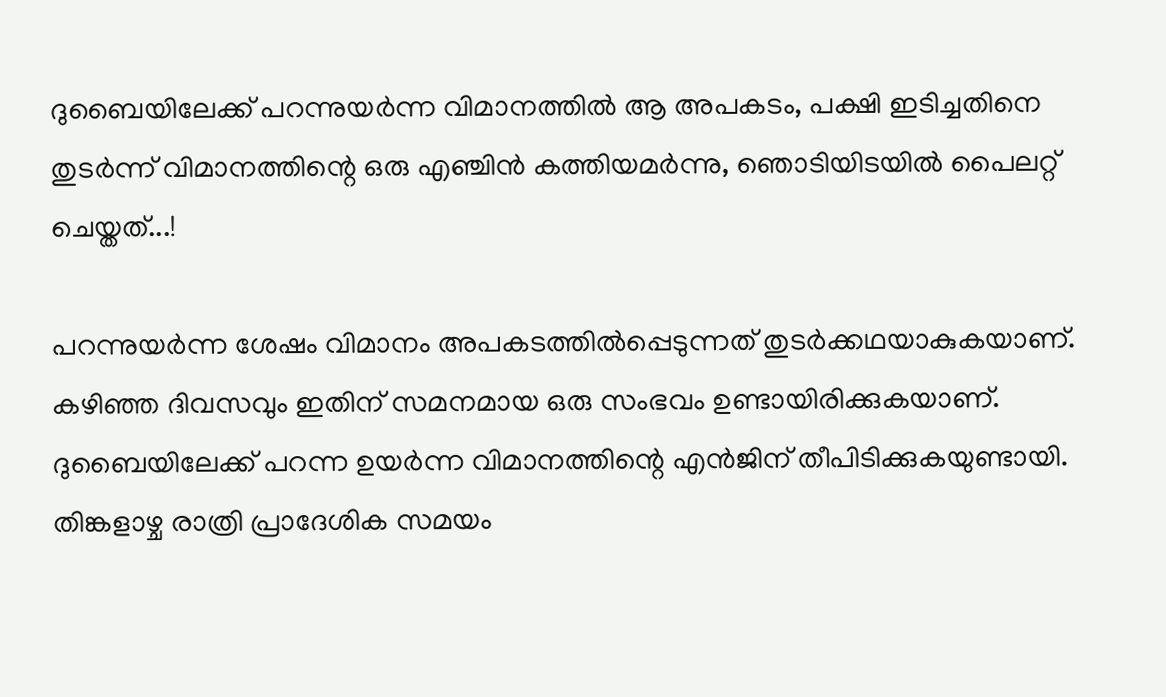ദുബൈയിലേക്ക് പറന്നുയർന്ന വിമാനത്തിൽ ആ അപകടം, പക്ഷി ഇടിച്ചതിനെ തുടർന്ന് വിമാനത്തിന്റെ ഒരു എഞ്ചിൻ കത്തിയമർന്നു, ഞൊടിയിടയിൽ പൈലറ്റ് ചെയ്തത്...!

പറന്നുയർന്ന ശേഷം വിമാനം അപകടത്തിൽപ്പെടുന്നത് തുടർക്കഥയാകുകയാണ്. കഴിഞ്ഞ ദിവസവും ഇതിന് സമനമായ ഒരു സംഭവം ഉണ്ടായിരിക്കുകയാണ്. ദുബൈയിലേക്ക് പറന്ന ഉയർന്ന വിമാനത്തിന്റെ എൻജിന് തീപിടിക്കുകയുണ്ടായി. തിങ്കളാഴ്ച രാത്രി പ്രാദേശിക സമയം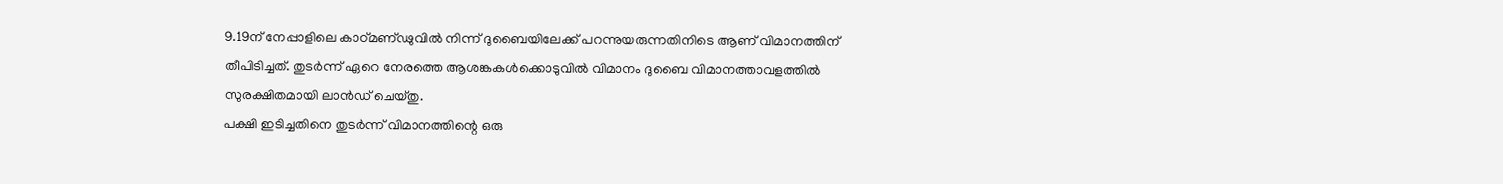9.19ന് നേപ്പാളിലെ കാഠ്മണ്ഢുവിൽ നിന്ന് ദുബൈയിലേക്ക് പറന്നുയരുന്നതിനിടെ ആണ് വിമാനത്തിന് തീപിടിച്ചത്. തുടർന്ന് ഏറെ നേരത്തെ ആശങ്കകൾക്കൊടുവിൽ വിമാനം ദുബൈ വിമാനത്താവളത്തിൽ സുരക്ഷിതമായി ലാൻഡ് ചെയ്തു.
പക്ഷി ഇടിച്ചതിനെ തുടർന്ന് വിമാനത്തിന്റെ ഒരു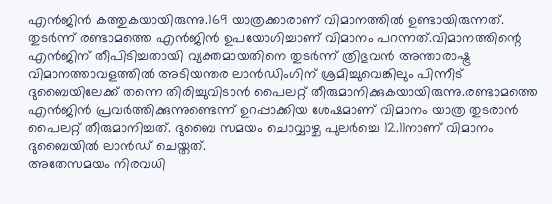എൻജിൻ കത്തുകയായിരുന്നു.169 യാത്രക്കാരാണ് വിമാനത്തിൽ ഉണ്ടായിരുന്നത്. തുടർന്ന് രണ്ടാമത്തെ എൻജിൻ ഉപയോഗിച്ചാണ് വിമാനം പറന്നത്.വിമാനത്തിന്റെ എൻജിന് തീപിടിച്ചതായി വ്യക്തമായതിനെ തുടർന്ന് ത്രിഭുവൻ അന്താരാഷ്ട്ര വിമാനത്താവളത്തിൽ അടിയന്തര ലാൻഡിംഗിന് ശ്രമിച്ചുവെങ്കിലും പിന്നീട് ദുബൈയിലേക്ക് തന്നെ തിരിച്ചുവിടാൻ പൈലറ്റ് തീരുമാനിക്കുകയായിരുന്നു.രണ്ടാമത്തെ എൻജിൻ പ്രവർത്തിക്കുന്നുണ്ടെന്ന് ഉറപ്പാക്കിയ ശേഷമാണ് വിമാനം യാത്ര തുടരാൻ പൈലറ്റ് തീരുമാനിച്ചത്. ദുബൈ സമയം ചൊവ്വാഴ്ച പുലർച്ചെ 12.11നാണ് വിമാനം ദുബൈയിൽ ലാൻഡ് ചെയ്തത്.
അതേസമയം നിരവധി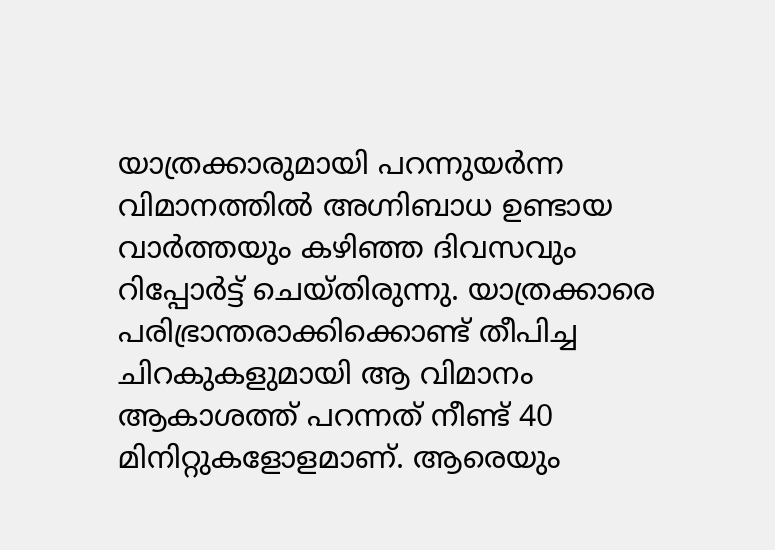യാത്രക്കാരുമായി പറന്നുയർന്ന വിമാനത്തിൽ അഗ്നിബാധ ഉണ്ടായ വാർത്തയും കഴിഞ്ഞ ദിവസവും റിപ്പോർട്ട് ചെയ്തിരുന്നു. യാത്രക്കാരെ പരിഭ്രാന്തരാക്കിക്കൊണ്ട് തീപിച്ച ചിറകുകളുമായി ആ വിമാനം ആകാശത്ത് പറന്നത് നീണ്ട് 40 മിനിറ്റുകളോളമാണ്. ആരെയും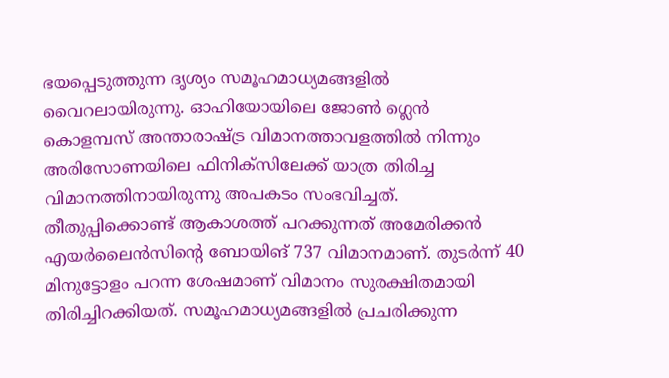ഭയപ്പെടുത്തുന്ന ദൃശ്യം സമൂഹമാധ്യമങ്ങളിൽ വൈറലായിരുന്നു. ഓഹിയോയിലെ ജോൺ ഗ്ലെൻ കൊളമ്പസ് അന്താരാഷ്ട്ര വിമാനത്താവളത്തിൽ നിന്നും അരിസോണയിലെ ഫിനിക്സിലേക്ക് യാത്ര തിരിച്ച വിമാനത്തിനായിരുന്നു അപകടം സംഭവിച്ചത്.
തീതുപ്പിക്കൊണ്ട് ആകാശത്ത് പറക്കുന്നത് അമേരിക്കൻ എയർലൈൻസിന്റെ ബോയിങ് 737 വിമാനമാണ്. തുടർന്ന് 40 മിനുട്ടോളം പറന്ന ശേഷമാണ് വിമാനം സുരക്ഷിതമായി തിരിച്ചിറക്കിയത്. സമൂഹമാധ്യമങ്ങളിൽ പ്രചരിക്കുന്ന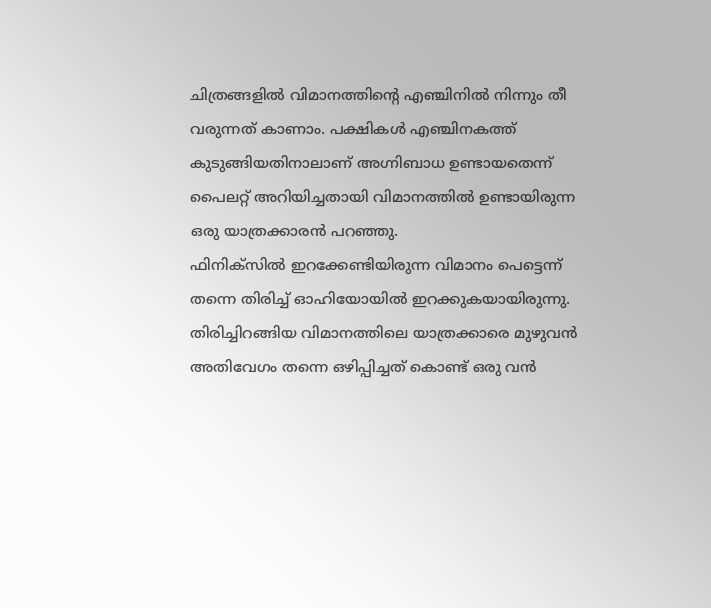ചിത്രങ്ങളിൽ വിമാനത്തിന്റെ എഞ്ചിനിൽ നിന്നും തീ വരുന്നത് കാണാം. പക്ഷികൾ എഞ്ചിനകത്ത് കുടുങ്ങിയതിനാലാണ് അഗ്നിബാധ ഉണ്ടായതെന്ന് പൈലറ്റ് അറിയിച്ചതായി വിമാനത്തിൽ ഉണ്ടായിരുന്ന ഒരു യാത്രക്കാരൻ പറഞ്ഞു.
ഫിനിക്സിൽ ഇറക്കേണ്ടിയിരുന്ന വിമാനം പെട്ടെന്ന് തന്നെ തിരിച്ച് ഓഹിയോയിൽ ഇറക്കുകയായിരുന്നു. തിരിച്ചിറങ്ങിയ വിമാനത്തിലെ യാത്രക്കാരെ മുഴുവൻ അതിവേഗം തന്നെ ഒഴിപ്പിച്ചത് കൊണ്ട് ഒരു വൻ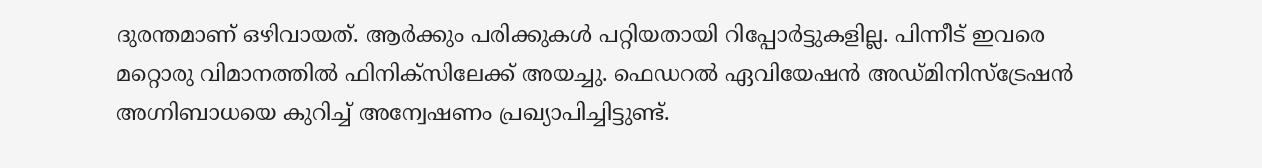ദുരന്തമാണ് ഒഴിവായത്. ആർക്കും പരിക്കുകൾ പറ്റിയതായി റിപ്പോർട്ടുകളില്ല. പിന്നീട് ഇവരെ മറ്റൊരു വിമാനത്തിൽ ഫിനിക്സിലേക്ക് അയച്ചു. ഫെഡറൽ ഏവിയേഷൻ അഡ്മിനിസ്ട്രേഷൻ അഗ്നിബാധയെ കുറിച്ച് അന്വേഷണം പ്രഖ്യാപിച്ചിട്ടുണ്ട്.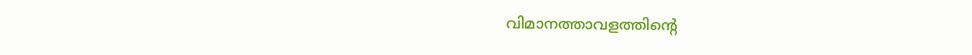വിമാനത്താവളത്തിന്റെ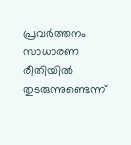പ്രവർത്തനം സാധാരണ രീതിയിൽ തുടരുന്നുണ്ടെന്ന്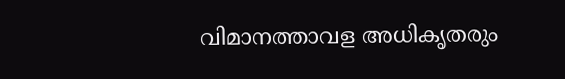വിമാനത്താവള അധികൃതരും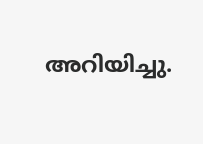അറിയിച്ചു.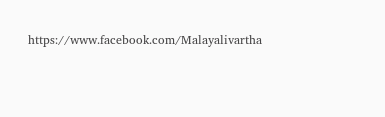https://www.facebook.com/Malayalivartha